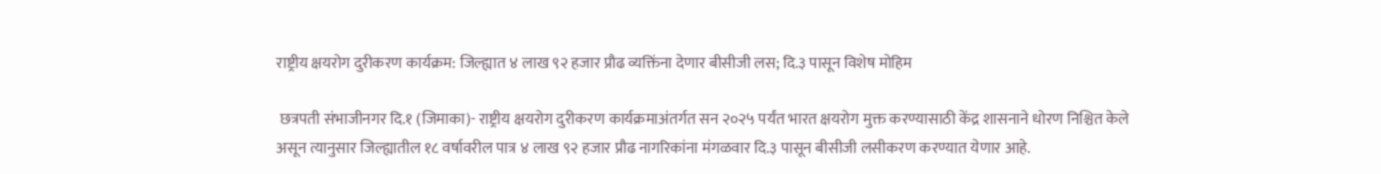राष्ट्रीय क्षयरोग दुरीकरण कार्यक्रम: जिल्ह्यात ४ लाख ९२ हजार प्रौढ व्यक्तिंना देणार बीसीजी लस; दि.३ पासून विशेष मोहिम

 छत्रपती संभाजीनगर दि.१ (जिमाका)- राष्ट्रीय क्षयरोग दुरीकरण कार्यक्रमाअंतर्गत सन २०२५ पर्यंत भारत क्षयरोग मुक्त करण्यासाठी केंद्र शासनाने धोरण निश्चित केले असून त्यानुसार जिल्ह्यातील १८ वर्षावरील पात्र ४ लाख ९२ हजार प्रौढ नागरिकांना मंगळवार दि.३ पासून बीसीजी लसीकरण करण्यात येणार आहे.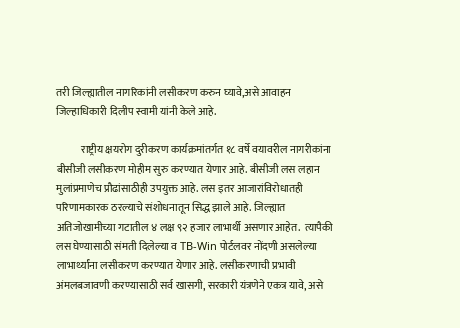तरी जिल्ह्यातील नागरिकांनी लसीकरण करुन घ्यावे,असे आवाहन जिल्हाधिकारी दिलीप स्वामी यांनी केले आहे.

            राष्ट्रीय क्षयरोग दुरीकरण कार्यक्रमांतर्गत १८ वर्षे वयावरील नागरीकांना बीसीजी लसीकरण मोहीम सुरु करण्यात येणार आहे. बीसीजी लस लहान मुलांप्रमाणेच प्रौढांसाठीही उपयुक्त आहे. लस इतर आजारांविरोधातही परिणामकारक ठरल्याचे संशोधनातून सिद्ध झाले आहे. जिल्ह्यात अतिजोखामीच्या गटातील ४ लक्ष ९२ हजार लाभार्थी असणार आहेत.  त्यापैकी लस घेण्यासाठी संमती दिलेल्या व TB-Win पोर्टलवर नोंदणी असलेल्या लाभार्थ्यांना लसीकरण करण्यात येणार आहे. लसीकरणाची प्रभावी अंमलबजावणी करण्यासाठी सर्व खासगी, सरकारी यंत्रणेने एकत्र यावे, असे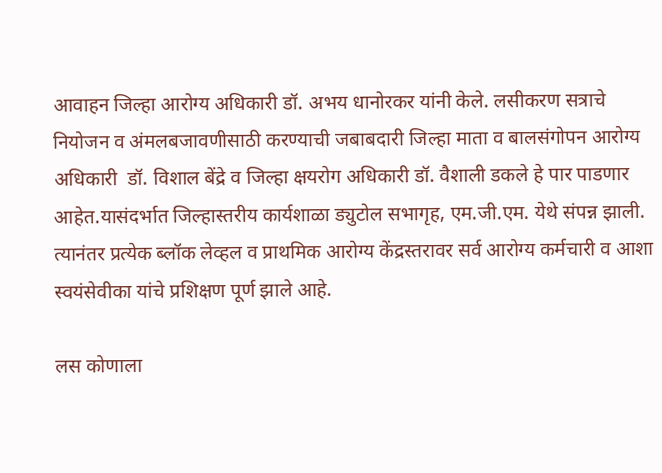आवाहन जिल्हा आरोग्य अधिकारी डॉ. अभय धानोरकर यांनी केले. लसीकरण सत्राचे नियोजन व अंमलबजावणीसाठी करण्याची जबाबदारी जिल्हा माता व बालसंगोपन आरोग्य अधिकारी  डॉ. विशाल बेंद्रे व जिल्हा क्षयरोग अधिकारी डॉ. वैशाली डकले हे पार पाडणार आहेत.यासंदर्भात जिल्हास्तरीय कार्यशाळा ड्युटोल सभागृह, एम.जी.एम. येथे संपन्न झाली. त्यानंतर प्रत्येक ब्लॉक लेव्हल व प्राथमिक आरोग्य केंद्रस्तरावर सर्व आरोग्य कर्मचारी व आशा स्वयंसेवीका यांचे प्रशिक्षण पूर्ण झाले आहे.

लस कोणाला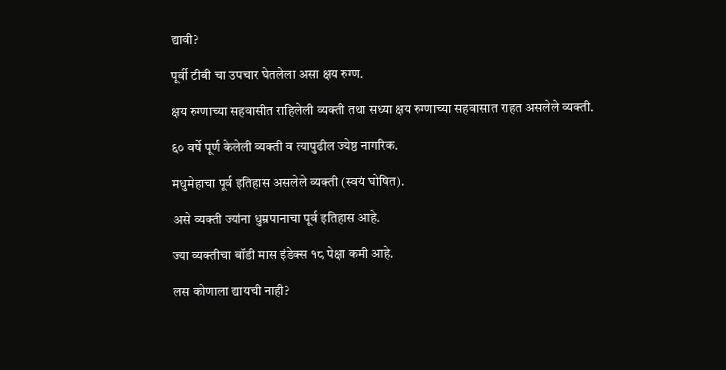द्यावी?

पूर्वी टीबी चा उपचार घेतलेला असा क्षय रुग्ण.

क्षय रुग्णाच्या सहवासीत राहिलेली व्यक्ती तथा सध्या क्षय रुग्णाच्या सहवासात राहत असलेले व्यक्ती.

६० वर्षे पूर्ण केलेली व्यक्ती व त्यापुढील ज्येष्ठ नागरिक.

मधुमेहाचा पूर्व इतिहास असलेले व्यक्ती (स्वयं घोषित).

असे व्यक्ती ज्यांना धुम्रपानाचा पूर्व इतिहास आहे.

ज्या व्यक्तीचा बॉडी मास इंडेक्स १८ पेक्षा कमी आहे.

लस कोणाला द्यायची नाही?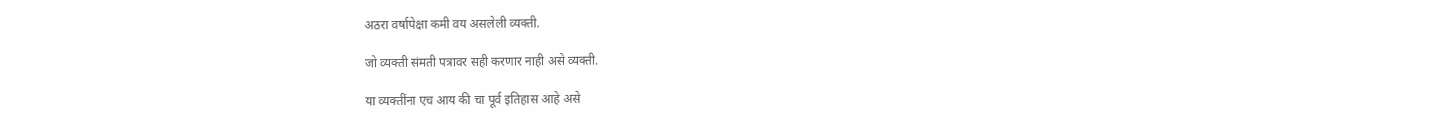अठरा वर्षापेक्षा कमी वय असलेली व्यक्ती.

जो व्यक्ती संमती पत्रावर सही करणार नाही असे व्यक्ती.

या व्यक्तींना एच आय की चा पूर्व इतिहास आहे असे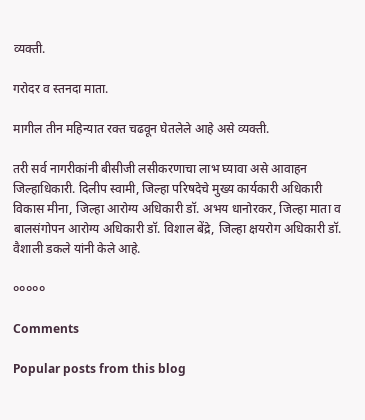व्यक्ती.

गरोदर व स्तनदा माता.

मागील तीन महिन्यात रक्त चढवून घेतलेले आहे असे व्यक्ती.

तरी सर्व नागरीकांनी बीसीजी लसीकरणाचा लाभ घ्यावा असे आवाहन जिल्हाधिकारी. दिलीप स्वामी, जिल्हा परिषदेचे मुख्य कार्यकारी अधिकारी विकास मीना, जिल्हा आरोग्य अधिकारी डॉ. अभय धानोरकर, जिल्हा माता व बालसंगोपन आरोग्य अधिकारी डॉ. विशाल बेंद्रे, जिल्हा क्षयरोग अधिकारी डॉ. वैशाली डकले यांनी केले आहे.

०००००

Comments

Popular posts from this blog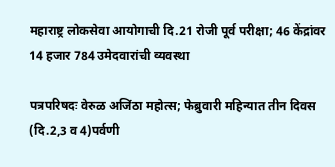महाराष्ट्र लोकसेवा आयोगाची दि.21 रोजी पूर्व परीक्षा; 46 केंद्रांवर 14 हजार 784 उमेदवारांची व्यवस्था

पत्रपरिषदः वेरुळ अजिंठा महोत्स; फेब्रुवारी महिन्यात तीन दिवस (दि.2,3 व 4)पर्वणी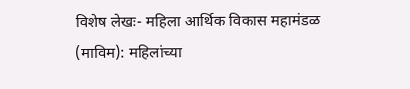विशेष लेखः- महिला आर्थिक विकास महामंडळ (माविम): महिलांच्या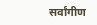सर्वांगीण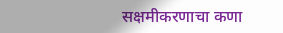सक्षमीकरणाचा कणा